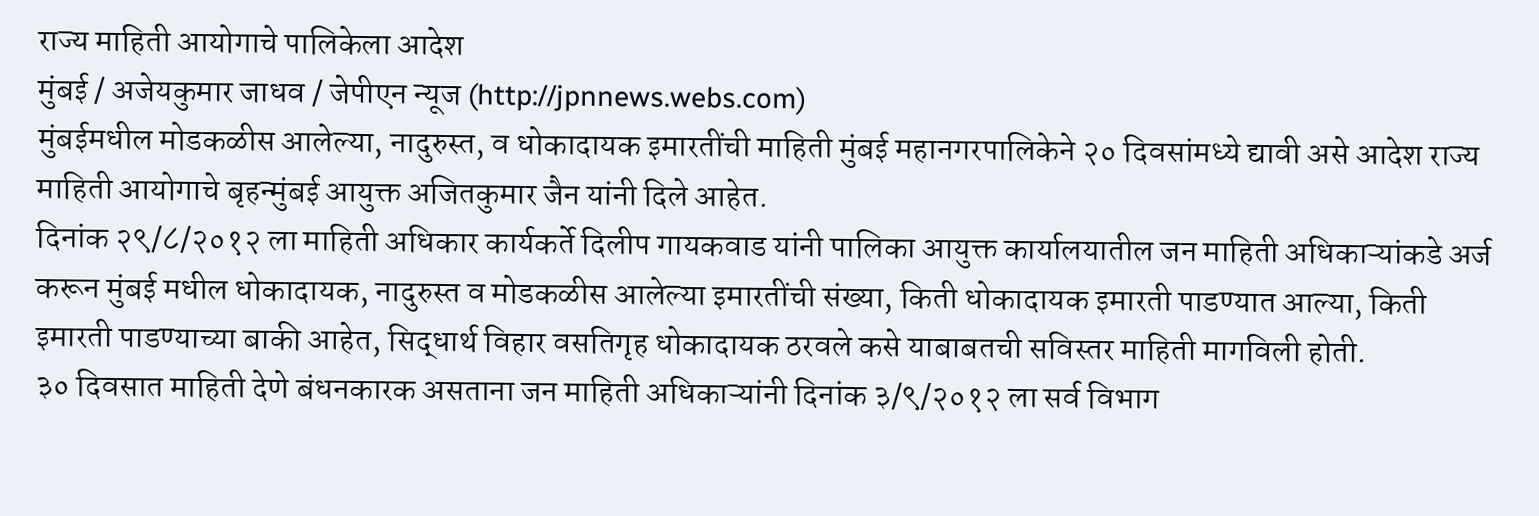राज्य माहिती आयोगाचे पालिकेला आदेश
मुंबई / अजेयकुमार जाधव / जेपीएन न्यूज (http://jpnnews.webs.com)
मुंबईमधील मोडकळीस आलेल्या, नादुरुस्त, व धोकादायक इमारतींची माहिती मुंबई महानगरपालिकेने २० दिवसांमध्ये द्यावी असे आदेश राज्य माहिती आयोगाचे बृहन्मुंबई आयुक्त अजितकुमार जैन यांनी दिले आहेत.
दिनांक २९/८/२०१२ ला माहिती अधिकार कार्यकर्ते दिलीप गायकवाड यांनी पालिका आयुक्त कार्यालयातील जन माहिती अधिकाऱ्यांकडे अर्ज करून मुंबई मधील धोकादायक, नादुरुस्त व मोडकळीस आलेल्या इमारतींची संख्या, किती धोकादायक इमारती पाडण्यात आल्या, किती इमारती पाडण्याच्या बाकी आहेत, सिद्धार्थ विहार वसतिगृह धोकादायक ठरवले कसे याबाबतची सविस्तर माहिती मागविली होती.
३० दिवसात माहिती देणे बंधनकारक असताना जन माहिती अधिकाऱ्यांनी दिनांक ३/९/२०१२ ला सर्व विभाग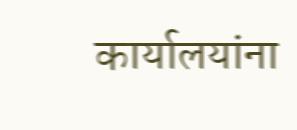कार्यालयांना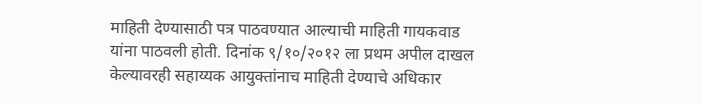माहिती देण्यासाठी पत्र पाठवण्यात आल्याची माहिती गायकवाड यांना पाठवली होती. दिनांक ९/१०/२०१२ ला प्रथम अपील दाखल केल्यावरही सहाय्यक आयुक्तांनाच माहिती देण्याचे अधिकार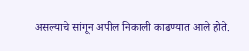असल्याचे सांगून अपील निकाली काढण्यात आले होते.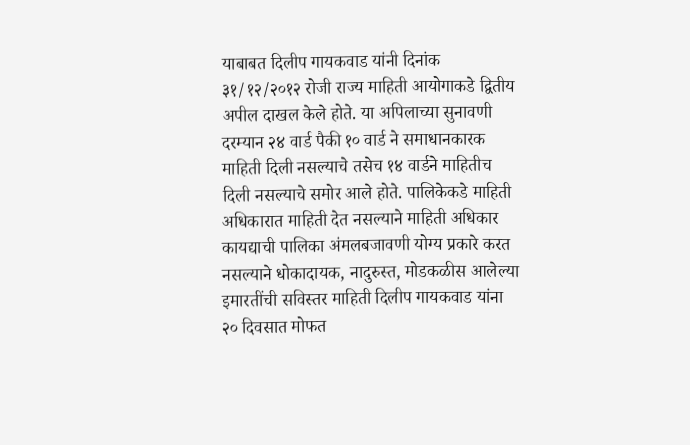याबाबत दिलीप गायकवाड यांनी दिनांक ३१/१२/२०१२ रोजी राज्य माहिती आयोगाकडे द्वितीय अपील दाखल केले होते. या अपिलाच्या सुनावणी दरम्यान २४ वार्ड पैकी १० वार्ड ने समाधानकारक माहिती दिली नसल्याचे तसेच १४ वार्डने माहितीच दिली नसल्याचे समोर आले होते. पालिकेकडे माहिती अधिकारात माहिती देत नसल्याने माहिती अधिकार कायद्याची पालिका अंमलबजावणी योग्य प्रकारे करत नसल्याने धोकादायक, नादुरुस्त, मोडकळीस आलेल्या इमारतींची सविस्तर माहिती दिलीप गायकवाड यांना २० दिवसात मोफत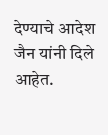देण्याचे आदेश जैन यांनी दिले आहेत.